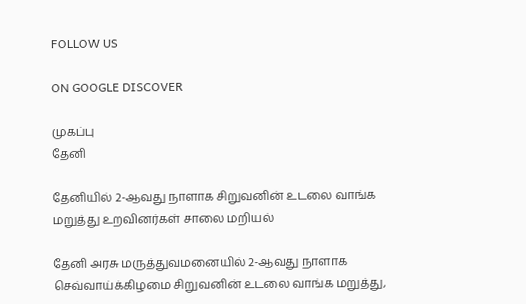FOLLOW US

ON GOOGLE DISCOVER

முகப்பு
தேனி

தேனியில் 2-ஆவது நாளாக சிறுவனின் உடலை வாங்க மறுத்து உறவினர்கள் சாலை மறியல்

தேனி அரசு மருத்துவமனையில் 2-ஆவது நாளாக செவ்வாய்க்கிழமை சிறுவனின் உடலை வாங்க மறுத்து,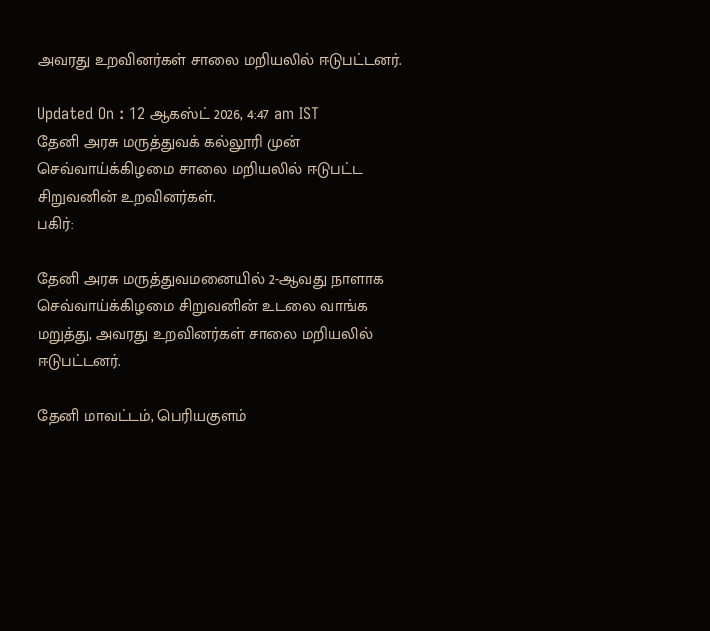அவரது உறவினர்கள் சாலை மறியலில் ஈடுபட்டனர்.

Updated On : 12 ஆகஸ்ட் 2026, 4:47 am IST
தேனி அரசு மருத்துவக் கல்லூரி முன் செவ்வாய்க்கிழமை சாலை மறியலில் ஈடுபட்ட சிறுவனின் உறவினர்கள்.
பகிர்:

தேனி அரசு மருத்துவமனையில் 2-ஆவது நாளாக செவ்வாய்க்கிழமை சிறுவனின் உடலை வாங்க மறுத்து, அவரது உறவினர்கள் சாலை மறியலில் ஈடுபட்டனர்.

தேனி மாவட்டம், பெரியகுளம்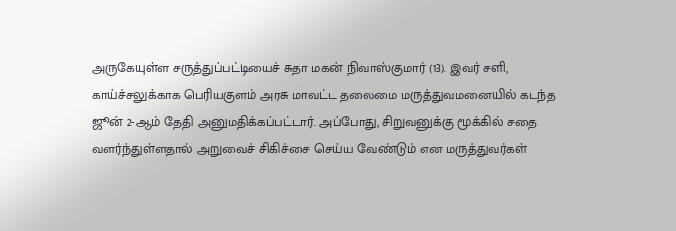அருகேயுள்ள சருத்துப்பட்டியைச் சுதா மகன் நிவாஸ்குமார் (13). இவர் சளி, காய்ச்சலுக்காக பெரியகுளம் அரசு மாவட்ட தலைமை மருத்துவமனையில் கடந்த ஜூன் 2-ஆம் தேதி அனுமதிக்கப்பட்டார். அப்போது, சிறுவனுக்கு மூக்கில் சதை வளர்ந்துள்ளதால் அறுவைச் சிகிச்சை செய்ய வேண்டும் என மருத்துவர்கள்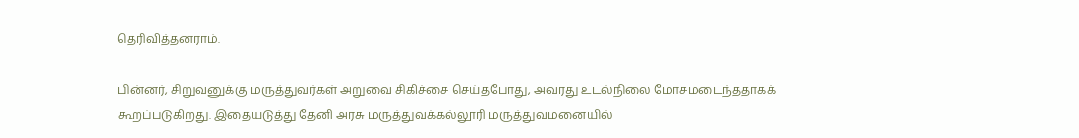தெரிவித்தனராம்.

பின்னர், சிறுவனுக்கு மருத்துவர்கள் அறுவை சிகிச்சை செய்தபோது, அவரது உடல்நிலை மோசமடைந்ததாகக் கூறப்படுகிறது. இதையடுத்து தேனி அரசு மருத்துவக்கல்லூரி மருத்துவமனையில்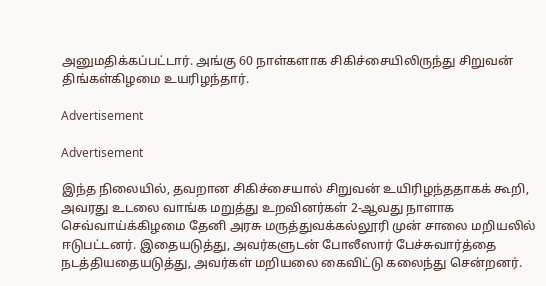அனுமதிக்கப்பட்டார். அங்கு 60 நாள்களாக சிகிச்சையிலிருந்து சிறுவன் திங்கள்கிழமை உயரிழந்தார்.

Advertisement

Advertisement

இந்த நிலையில், தவறான சிகிச்சையால் சிறுவன் உயிரிழந்ததாகக் கூறி, அவரது உடலை வாங்க மறுத்து உறவினர்கள் 2-ஆவது நாளாக செவ்வாய்க்கிழமை தேனி அரசு மருத்துவக்கல்லூரி முன் சாலை மறியலில் ஈடுபட்டனர். இதையடுத்து, அவர்களுடன் போலீஸார் பேச்சுவார்த்தை நடத்தியதையடுத்து, அவர்கள் மறியலை கைவிட்டு கலைந்து சென்றனர்.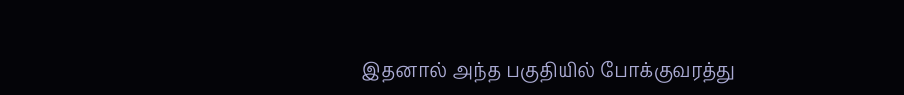இதனால் அந்த பகுதியில் போக்குவரத்து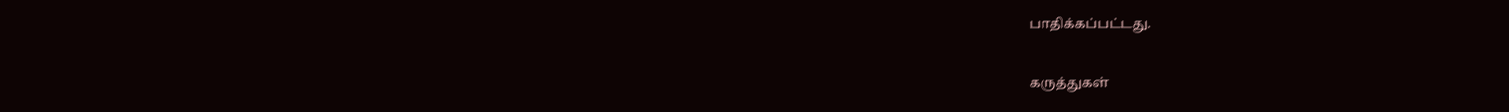பாதிக்கப்பட்டது.

கருத்துகள்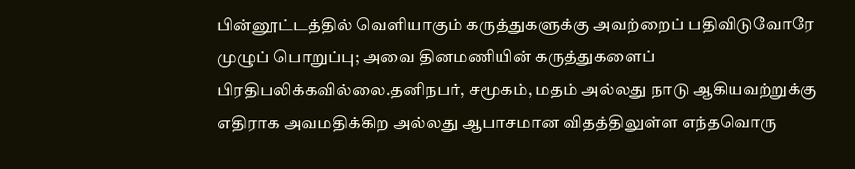பின்னூட்டத்தில் வெளியாகும் கருத்துகளுக்கு அவற்றைப் பதிவிடுவோரே முழுப் பொறுப்பு; அவை தினமணியின் கருத்துகளைப் பிரதிபலிக்கவில்லை.தனிநபர், சமூகம், மதம் அல்லது நாடு ஆகியவற்றுக்கு எதிராக அவமதிக்கிற அல்லது ஆபாசமான விதத்திலுள்ள எந்தவொரு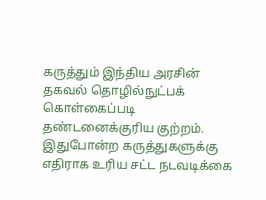கருத்தும் இந்திய அரசின் தகவல் தொழில்நுட்பக் கொள்கைப்படி தண்டனைக்குரிய குற்றம். இதுபோன்ற கருத்துகளுக்கு எதிராக உரிய சட்ட நடவடிக்கை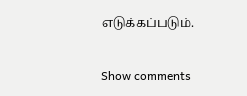எடுக்கப்படும்.

Show comments